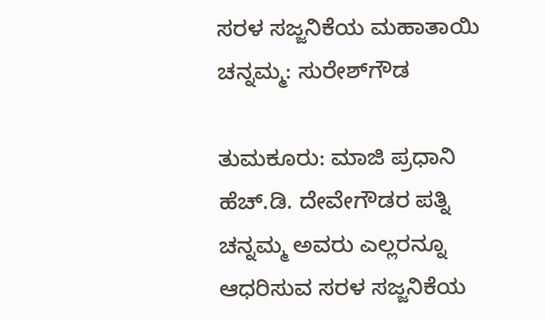ಸರಳ ಸಜ್ಜನಿಕೆಯ ಮಹಾತಾಯಿ ಚನ್ನಮ್ಮ: ಸುರೇಶ್‍ಗೌಡ

ತುಮಕೂರು: ಮಾಜಿ ಪ್ರಧಾನಿ ಹೆಚ್.ಡಿ. ದೇವೇಗೌಡರ ಪತ್ನಿ ಚನ್ನಮ್ಮ ಅವರು ಎಲ್ಲರನ್ನೂ ಆಧರಿಸುವ ಸರಳ ಸಜ್ಜನಿಕೆಯ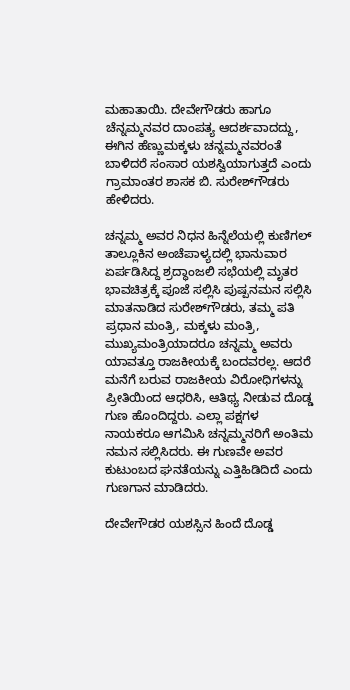ಮಹಾತಾಯಿ. ದೇವೇಗೌಡರು ಹಾಗೂ ಚೆನ್ನಮ್ಮನವರ ದಾಂಪತ್ಯ ಆದರ್ಶವಾದದ್ದು, ಈಗಿನ ಹೆಣ್ಣುಮಕ್ಕಳು ಚನ್ನಮ್ಮನವರಂತೆ ಬಾಳಿದರೆ ಸಂಸಾರ ಯಶಸ್ವಿಯಾಗುತ್ತದೆ ಎಂದು ಗ್ರಾಮಾಂತರ ಶಾಸಕ ಬಿ. ಸುರೇಶ್‍ಗೌಡರು ಹೇಳಿದರು.

ಚನ್ನಮ್ಮ ಅವರ ನಿಧನ ಹಿನ್ನೆಲೆಯಲ್ಲಿ ಕುಣಿಗಲ್ ತಾಲ್ಲೂಕಿನ ಅಂಚೆಪಾಳ್ಯದಲ್ಲಿ ಭಾನುವಾರ ಏರ್ಪಡಿಸಿದ್ದ ಶ್ರದ್ಧಾಂಜಲಿ ಸಭೆಯಲ್ಲಿ ಮೃತರ ಭಾವಚಿತ್ರಕ್ಕೆ ಪೂಜೆ ಸಲ್ಲಿಸಿ ಪುಷ್ಪನಮನ ಸಲ್ಲಿಸಿ ಮಾತನಾಡಿದ ಸುರೇಶ್‍ಗೌಡರು, ತಮ್ಮ ಪತಿ ಪ್ರಧಾನ ಮಂತ್ರಿ, ಮಕ್ಕಳು ಮಂತ್ರಿ, ಮುಖ್ಯಮಂತ್ರಿಯಾದರೂ ಚನ್ನಮ್ಮ ಅವರು ಯಾವತ್ತೂ ರಾಜಕೀಯಕ್ಕೆ ಬಂದವರಲ್ಲ. ಆದರೆ ಮನೆಗೆ ಬರುವ ರಾಜಕೀಯ ವಿರೋಧಿಗಳನ್ನು ಪ್ರೀತಿಯಿಂದ ಆಧರಿಸಿ, ಆತಿಥ್ಯ ನೀಡುವ ದೊಡ್ಡ ಗುಣ ಹೊಂದಿದ್ದರು. ಎಲ್ಲಾ ಪಕ್ಷಗಳ ನಾಯಕರೂ ಆಗಮಿಸಿ ಚನ್ನಮ್ಮನರಿಗೆ ಅಂತಿಮ ನಮನ ಸಲ್ಲಿಸಿದರು. ಈ ಗುಣವೇ ಅವರ ಕುಟುಂಬದ ಘನತೆಯನ್ನು ಎತ್ತಿಹಿಡಿದಿದೆ ಎಂದು ಗುಣಗಾನ ಮಾಡಿದರು.

ದೇವೇಗೌಡರ ಯಶಸ್ಸಿನ ಹಿಂದೆ ದೊಡ್ಡ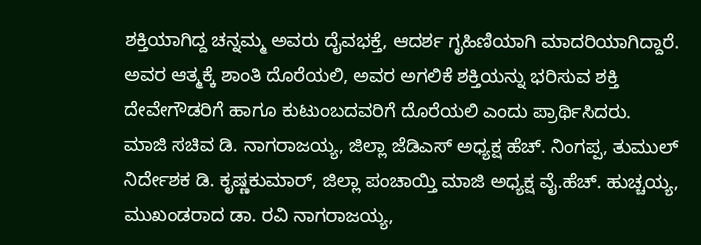ಶಕ್ತಿಯಾಗಿದ್ದ ಚನ್ನಮ್ಮ ಅವರು ದೈವಭಕ್ತೆ, ಆದರ್ಶ ಗೃಹಿಣಿಯಾಗಿ ಮಾದರಿಯಾಗಿದ್ದಾರೆ. ಅವರ ಆತ್ಮಕ್ಕೆ ಶಾಂತಿ ದೊರೆಯಲಿ, ಅವರ ಅಗಲಿಕೆ ಶಕ್ತಿಯನ್ನು ಭರಿಸುವ ಶಕ್ತಿ ದೇವೇಗೌಡರಿಗೆ ಹಾಗೂ ಕುಟುಂಬದವರಿಗೆ ದೊರೆಯಲಿ ಎಂದು ಪ್ರಾರ್ಥಿಸಿದರು.
ಮಾಜಿ ಸಚಿವ ಡಿ. ನಾಗರಾಜಯ್ಯ, ಜಿಲ್ಲಾ ಜೆಡಿಎಸ್ ಅಧ್ಯಕ್ಷ ಹೆಚ್. ನಿಂಗಪ್ಪ, ತುಮುಲ್ ನಿರ್ದೇಶಕ ಡಿ. ಕೃಷ್ಣಕುಮಾರ್, ಜಿಲ್ಲಾ ಪಂಚಾಯ್ತಿ ಮಾಜಿ ಅಧ್ಯಕ್ಷ ವೈ.ಹೆಚ್. ಹುಚ್ಚಯ್ಯ, ಮುಖಂಡರಾದ ಡಾ. ರವಿ ನಾಗರಾಜಯ್ಯ,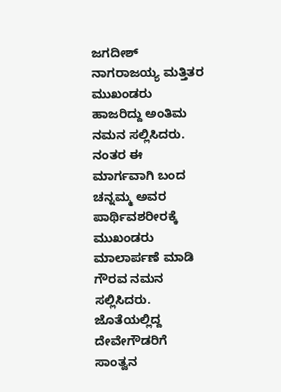ಜಗದೀಶ್ ನಾಗರಾಜಯ್ಯ ಮತ್ತಿತರ ಮುಖಂಡರು ಹಾಜರಿದ್ದು ಅಂತಿಮ ನಮನ ಸಲ್ಲಿಸಿದರು.
ನಂತರ ಈ ಮಾರ್ಗವಾಗಿ ಬಂದ ಚನ್ನಮ್ಮ ಅವರ ಪಾರ್ಥಿವಶರೀರಕ್ಕೆ ಮುಖಂಡರು ಮಾಲಾರ್ಪಣೆ ಮಾಡಿ ಗೌರವ ನಮನ ಸಲ್ಲಿಸಿದರು. ಜೊತೆಯಲ್ಲಿದ್ದ ದೇವೇಗೌಡರಿಗೆ ಸಾಂತ್ವನ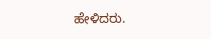ಹೇಳಿದರು.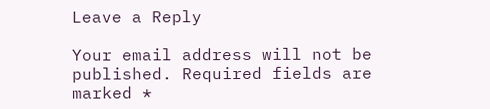Leave a Reply

Your email address will not be published. Required fields are marked *